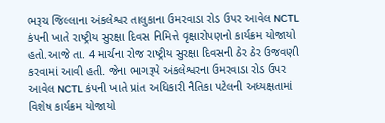ભરૂચ જિલ્લાના અંકલેશ્વર તાલુકાના ઉમરવાડા રોડ ઉપર આવેલ NCTL કંપની ખાતે રાષ્ટ્રીય સુરક્ષા દિવસ નિમિત્તે વૃક્ષારોપણનો કાર્યક્રમ યોજાયો હતો.આજે તા. 4 માર્ચના રોજ રાષ્ટ્રીય સુરક્ષા દિવસની ઠેર ઠેર ઉજવણી કરવામાં આવી હતી. જેના ભાગરૂપે અંકલેશ્વરના ઉમરવાડા રોડ ઉપર આવેલ NCTL કંપની ખાતે પ્રાંત અધિકારી નૈતિકા પટેલની અધ્યક્ષતામાં વિશેષ કાર્યક્રમ યોજાયો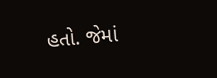હતો. જેમાં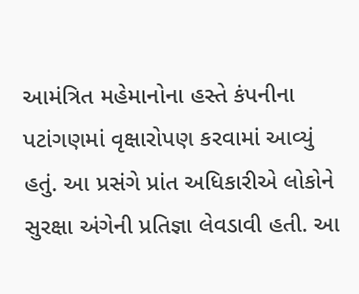આમંત્રિત મહેમાનોના હસ્તે કંપનીના પટાંગણમાં વૃક્ષારોપણ કરવામાં આવ્યું હતું. આ પ્રસંગે પ્રાંત અધિકારીએ લોકોને સુરક્ષા અંગેની પ્રતિજ્ઞા લેવડાવી હતી. આ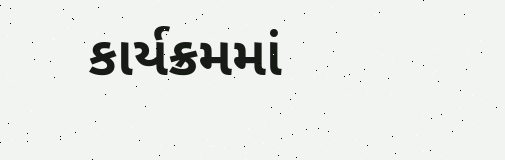કાર્યક્રમમાં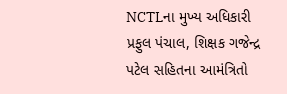NCTLના મુખ્ય અધિકારી પ્રફુલ પંચાલ, શિક્ષક ગજેન્દ્ર પટેલ સહિતના આમંત્રિતો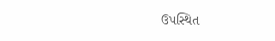ઉપસ્થિત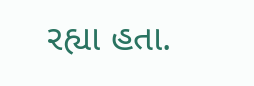રહ્યા હતા.